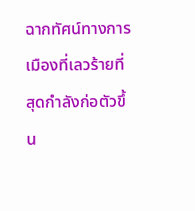ฉากทัศน์ทางการเมืองที่เลวร้ายที่สุดกำลังก่อตัวขึ้น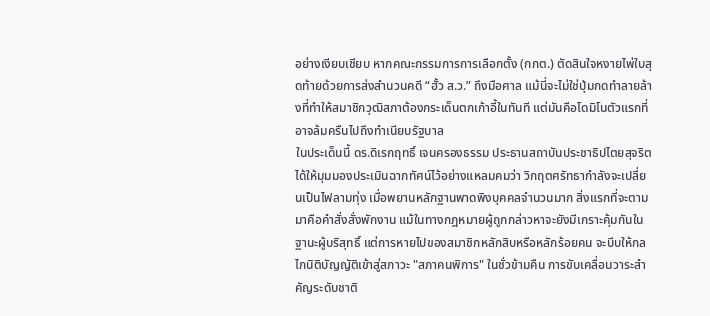อย่างเงียบเชียบ หากคณะกรรมการการเลือกตั้ง (กกต.) ตัดสินใจหงายไพ่ใบสุดท้ายด้วยการส่งสำนวนคดี “ฮั้ว ส.ว.” ถึงมือศาล แม้นี่จะไม่ใช่ปุ่มกดทำลายล้างที่ทำให้สมาชิกวุฒิสภาต้องกระเด็นตกเก้าอี้ในทันที แต่มันคือโดมิโนตัวแรกที่อาจล้มครืนไปถึงทำเนียบรัฐบาล
ในประเด็นนี้ ดร.ดิเรกฤทธิ์ เจนครองธรรม ประธานสถาบันประชาธิปไตยสุจริต ได้ให้มุมมองประเมินฉากทัศน์ไว้อย่างแหลมคมว่า วิกฤตศรัทธากำลังจะเปลี่ยนเป็นไฟลามทุ่ง เมื่อพยานหลักฐานพาดพิงบุคคลจำนวนมาก สิ่งแรกที่จะตามมาคือคำสั่งสั่งพักงาน แม้ในทางกฎหมายผู้ถูกกล่าวหาจะยังมีเกราะคุ้มกันในฐานะผู้บริสุทธิ์ แต่การหายไปของสมาชิกหลักสิบหรือหลักร้อยคน จะบีบให้กลไกนิติบัญญัติเข้าสู่สภาวะ "สภาคนพิการ" ในชั่วข้ามคืน การขับเคลื่อนวาระสำคัญระดับชาติ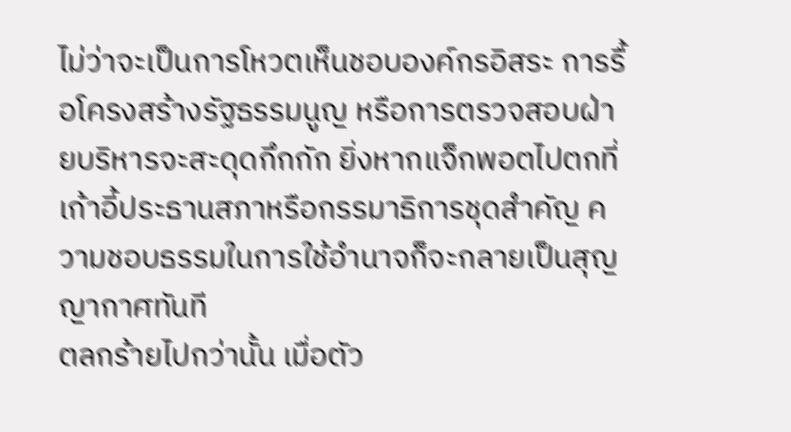ไม่ว่าจะเป็นการโหวตเห็นชอบองค์กรอิสระ การรื้อโครงสร้างรัฐธรรมนูญ หรือการตรวจสอบฝ่ายบริหารจะสะดุดกึกกัก ยิ่งหากแจ็กพอตไปตกที่เก้าอี้ประธานสภาหรือกรรมาธิการชุดสำคัญ ความชอบธรรมในการใช้อำนาจก็จะกลายเป็นสุญญากาศทันที
ตลกร้ายไปกว่านั้น เมื่อตัว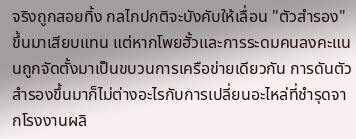จริงถูกสอยทิ้ง กลไกปกติจะบังคับให้เลื่อน "ตัวสำรอง" ขึ้นมาเสียบแทน แต่หากโพยฮั้วและการระดมคนลงคะแนนถูกจัดตั้งมาเป็นขบวนการเครือข่ายเดียวกัน การดันตัวสำรองขึ้นมาก็ไม่ต่างอะไรกับการเปลี่ยนอะไหล่ที่ชำรุดจากโรงงานผลิ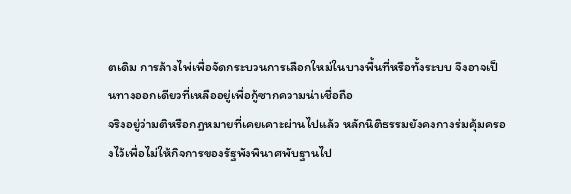ตเดิม การล้างไพ่เพื่อจัดกระบวนการเลือกใหม่ในบางพื้นที่หรือทั้งระบบ จึงอาจเป็นทางออกเดียวที่เหลืออยู่เพื่อกู้ซากความน่าเชื่อถือ
จริงอยู่ว่ามติหรือกฎหมายที่เคยเคาะผ่านไปแล้ว หลักนิติธรรมยังคงกางร่มคุ้มครองไว้เพื่อไม่ให้กิจการของรัฐพังพินาศพับฐานไป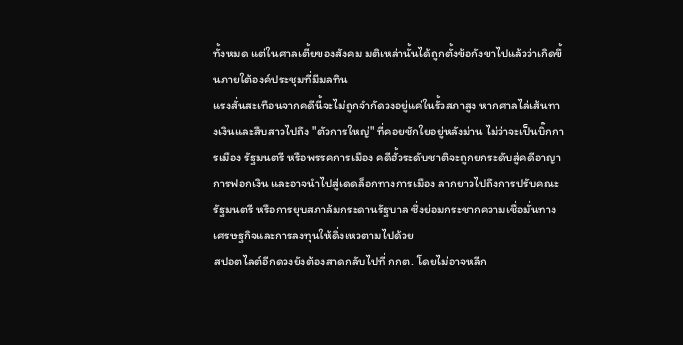ทั้งหมด แต่ในศาลเตี้ยของสังคม มติเหล่านั้นได้ถูกตั้งข้อกังขาไปแล้วว่าเกิดขึ้นภายใต้องค์ประชุมที่มีมลทิน
แรงสั่นสะเทือนจากคดีนี้จะไม่ถูกจำกัดวงอยู่แค่ในรั้วสภาสูง หากศาลไล่เส้นทางเงินและสืบสาวไปถึง "ตัวการใหญ่" ที่คอยชักใยอยู่หลังม่าน ไม่ว่าจะเป็นบิ๊กการเมือง รัฐมนตรี หรือพรรคการเมือง คดีฮั้วระดับชาติจะถูกยกระดับสู่คดีอาญา การฟอกเงิน และอาจนำไปสู่เดดล็อกทางการเมือง ลากยาวไปถึงการปรับคณะรัฐมนตรี หรือการยุบสภาล้มกระดานรัฐบาล ซึ่งย่อมกระชากความเชื่อมั่นทางเศรษฐกิจและการลงทุนให้ดิ่งเหวตามไปด้วย
สปอตไลต์อีกดวงยังต้องสาดกลับไปที่ กกต. โดยไม่อาจหลีก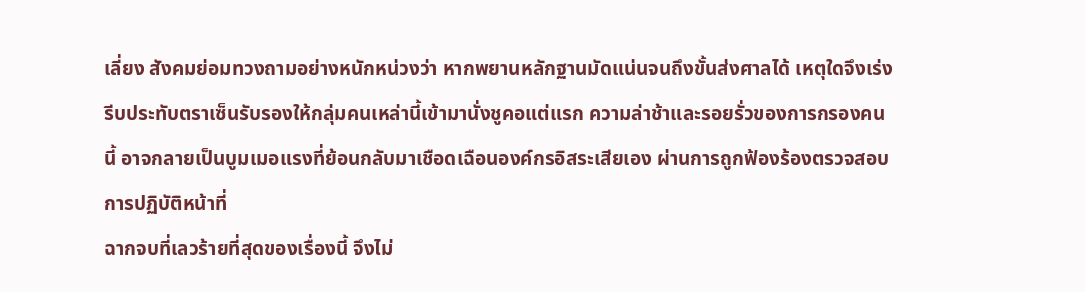เลี่ยง สังคมย่อมทวงถามอย่างหนักหน่วงว่า หากพยานหลักฐานมัดแน่นจนถึงขั้นส่งศาลได้ เหตุใดจึงเร่งรีบประทับตราเซ็นรับรองให้กลุ่มคนเหล่านี้เข้ามานั่งชูคอแต่แรก ความล่าช้าและรอยรั่วของการกรองคนนี้ อาจกลายเป็นบูมเมอแรงที่ย้อนกลับมาเชือดเฉือนองค์กรอิสระเสียเอง ผ่านการถูกฟ้องร้องตรวจสอบการปฏิบัติหน้าที่
ฉากจบที่เลวร้ายที่สุดของเรื่องนี้ จึงไม่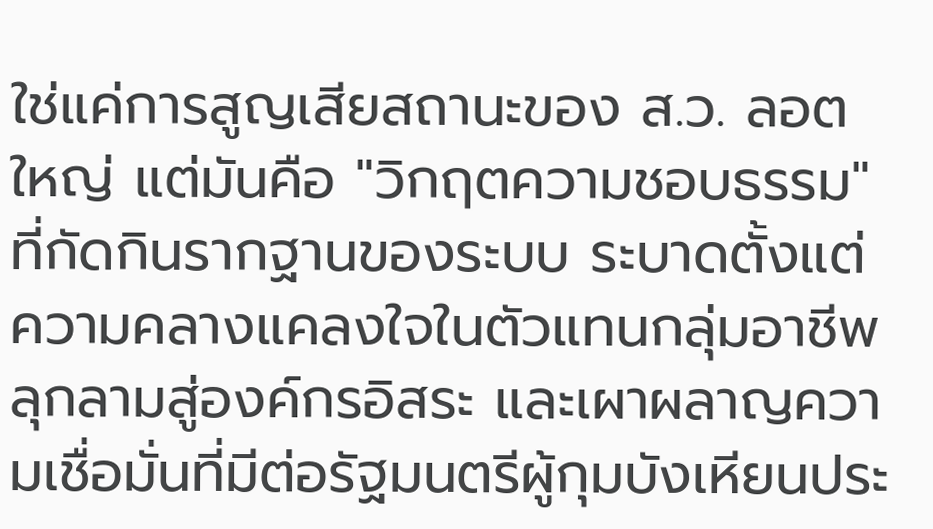ใช่แค่การสูญเสียสถานะของ ส.ว. ลอตใหญ่ แต่มันคือ "วิกฤตความชอบธรรม" ที่กัดกินรากฐานของระบบ ระบาดตั้งแต่ความคลางแคลงใจในตัวแทนกลุ่มอาชีพ ลุกลามสู่องค์กรอิสระ และเผาผลาญความเชื่อมั่นที่มีต่อรัฐมนตรีผู้กุมบังเหียนประ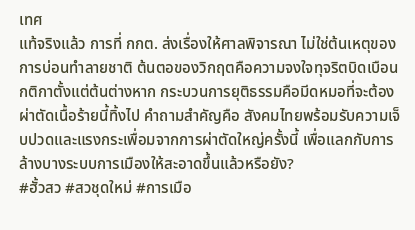เทศ
แท้จริงแล้ว การที่ กกต. ส่งเรื่องให้ศาลพิจารณา ไม่ใช่ต้นเหตุของการบ่อนทำลายชาติ ต้นตอของวิกฤตคือความจงใจทุจริตบิดเบือนกติกาตั้งแต่ต้นต่างหาก กระบวนการยุติธรรมคือมีดหมอที่จะต้องผ่าตัดเนื้อร้ายนี้ทิ้งไป คำถามสำคัญคือ สังคมไทยพร้อมรับความเจ็บปวดและแรงกระเพื่อมจากการผ่าตัดใหญ่ครั้งนี้ เพื่อแลกกับการล้างบางระบบการเมืองให้สะอาดขึ้นแล้วหรือยัง?
#ฮั้วสว #สวชุดใหม่ #การเมือ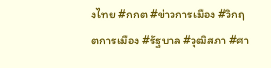งไทย #กกต #ข่าวการเมือง #วิกฤตการเมือง #รัฐบาล #วุฒิสภา #ศา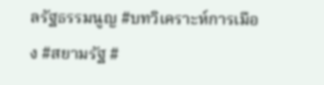ลรัฐธรรมนูญ #บทวิเคราะห์การเมือง #สยามรัฐ #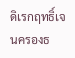ดิเรกฤทธิ์เจนครองธ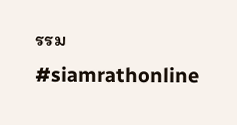รรม #siamrathonline